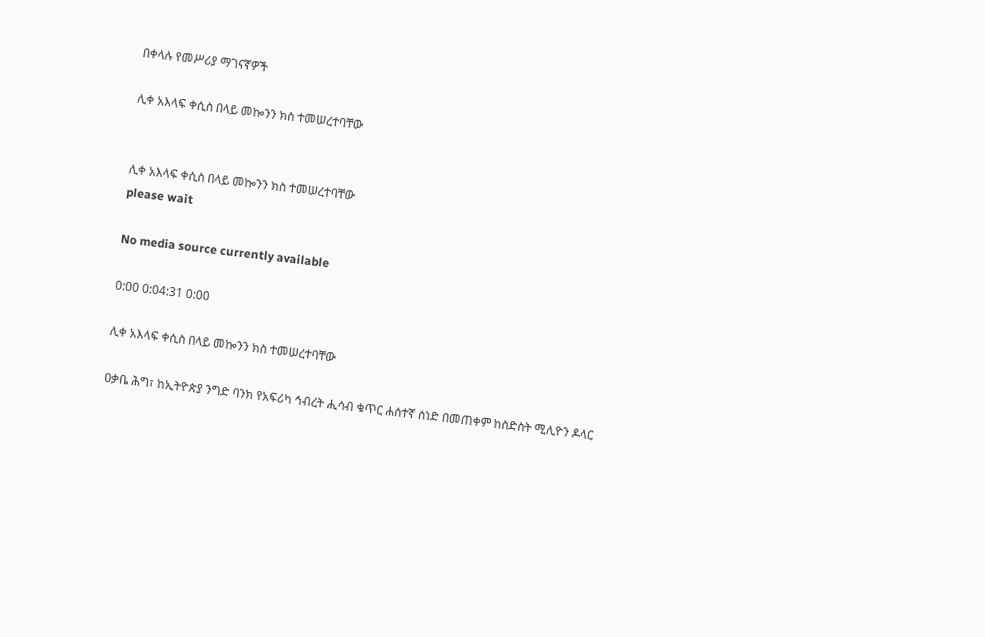በቀላሉ የመሥሪያ ማገናኛዎች

ሊቀ አእላፍ ቀሲስ በላይ መኰንን ክስ ተመሠረተባቸው


ሊቀ አእላፍ ቀሲስ በላይ መኰንን ክስ ተመሠረተባቸው
please wait

No media source currently available

0:00 0:04:31 0:00

ሊቀ አእላፍ ቀሲስ በላይ መኰንን ክስ ተመሠረተባቸው

ዐቃቤ ሕግ፣ ከኢትዮጵያ ንግድ ባንክ የአፍሪካ ኅብረት ሒሳብ ቁጥር ሐሰተኛ ሰነድ በመጠቀም ከስድስት ሚሊዮን ዶላር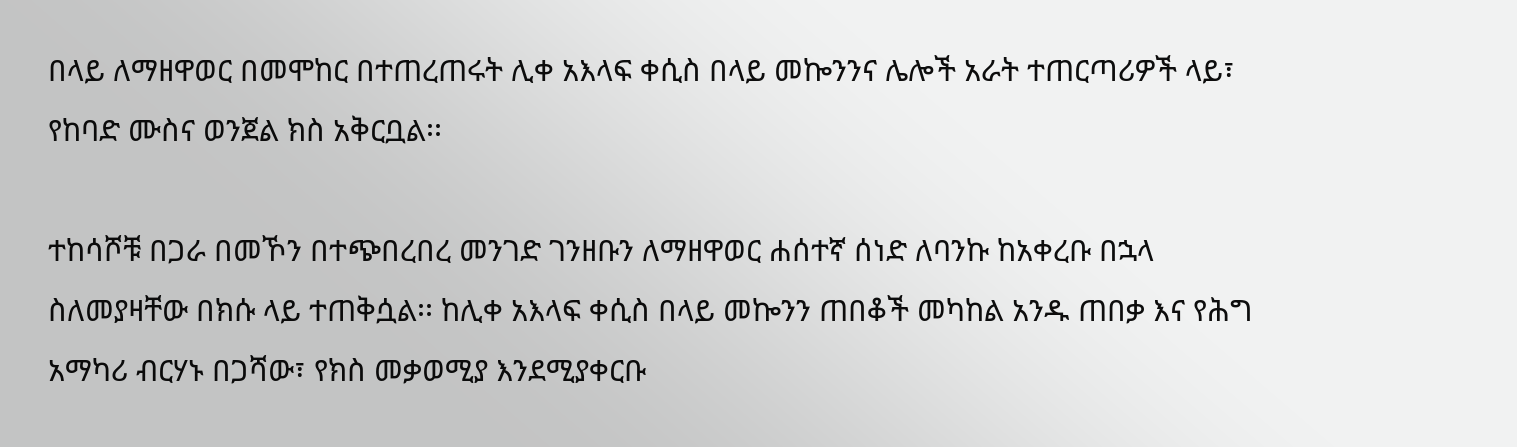በላይ ለማዘዋወር በመሞከር በተጠረጠሩት ሊቀ አእላፍ ቀሲስ በላይ መኰንንና ሌሎች አራት ተጠርጣሪዎች ላይ፣ የከባድ ሙስና ወንጀል ክስ አቅርቧል፡፡

ተከሳሾቹ በጋራ በመኾን በተጭበረበረ መንገድ ገንዘቡን ለማዘዋወር ሐሰተኛ ሰነድ ለባንኩ ከአቀረቡ በኋላ ስለመያዛቸው በክሱ ላይ ተጠቅሷል፡፡ ከሊቀ አእላፍ ቀሲስ በላይ መኰንን ጠበቆች መካከል አንዱ ጠበቃ እና የሕግ አማካሪ ብርሃኑ በጋሻው፣ የክስ መቃወሚያ እንደሚያቀርቡ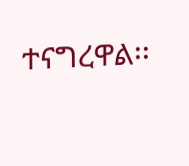ተናግረዋል፡፡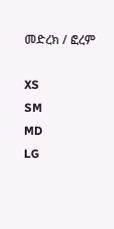መድረክ / ፎረም

XS
SM
MD
LG